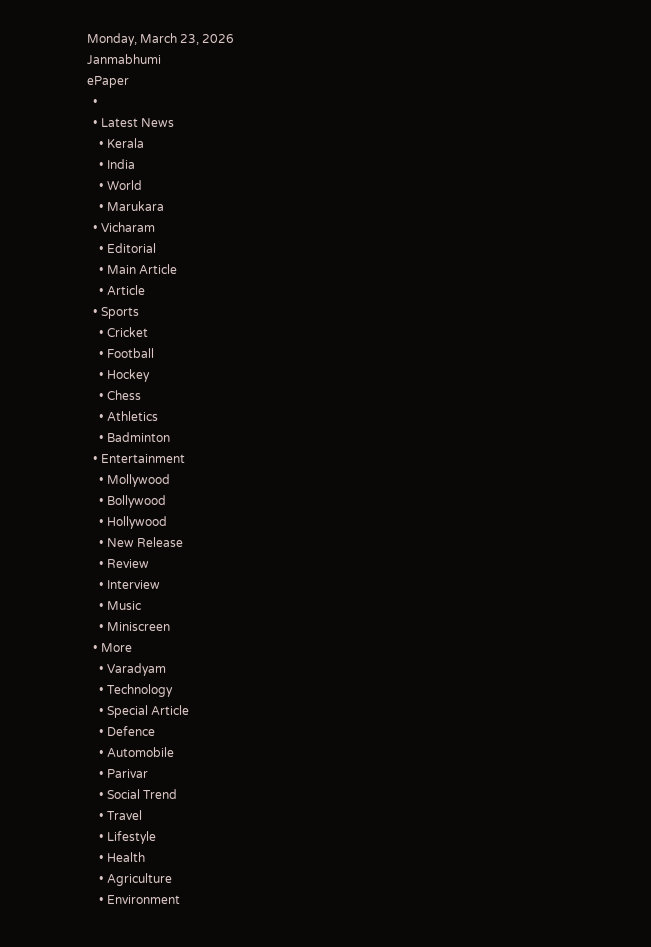Monday, March 23, 2026
Janmabhumi
ePaper
  •
  • Latest News
    • Kerala
    • India
    • World
    • Marukara
  • Vicharam
    • Editorial
    • Main Article
    • Article
  • Sports
    • Cricket
    • Football
    • Hockey
    • Chess
    • Athletics
    • Badminton
  • Entertainment
    • Mollywood
    • Bollywood
    • Hollywood
    • New Release
    • Review
    • Interview
    • Music
    • Miniscreen
  • More
    • Varadyam
    • Technology
    • Special Article
    • Defence
    • Automobile
    • Parivar
    • Social Trend
    • Travel
    • Lifestyle
    • Health
    • Agriculture
    • Environment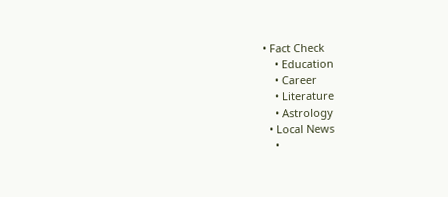• Fact Check
    • Education
    • Career
    • Literature
    • Astrology
  • Local News
    •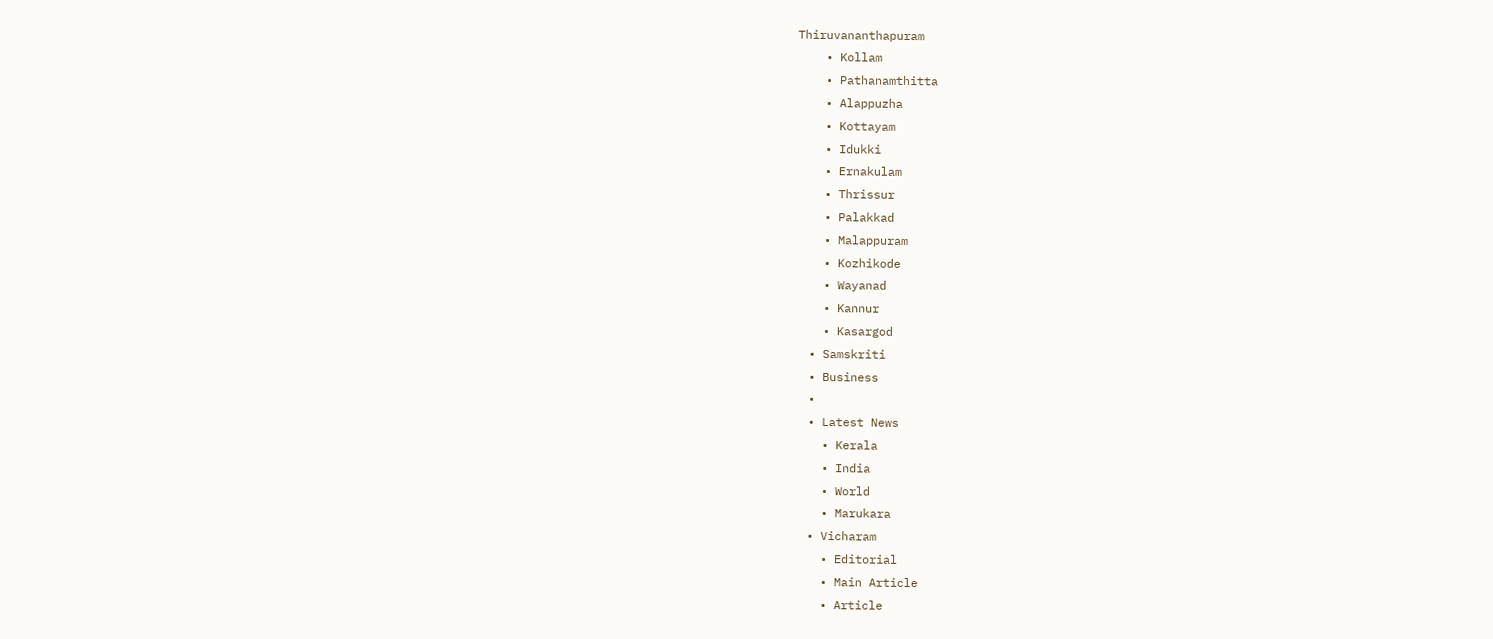Thiruvananthapuram
    • Kollam
    • Pathanamthitta
    • Alappuzha
    • Kottayam
    • Idukki
    • Ernakulam
    • Thrissur
    • Palakkad
    • Malappuram
    • Kozhikode
    • Wayanad
    • Kannur
    • Kasargod
  • Samskriti
  • Business
  •
  • Latest News
    • Kerala
    • India
    • World
    • Marukara
  • Vicharam
    • Editorial
    • Main Article
    • Article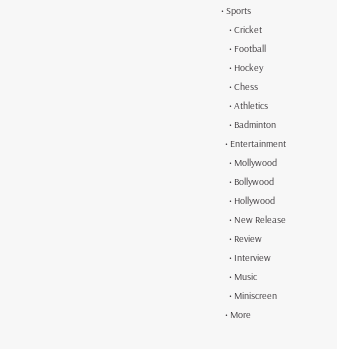• Sports
    • Cricket
    • Football
    • Hockey
    • Chess
    • Athletics
    • Badminton
  • Entertainment
    • Mollywood
    • Bollywood
    • Hollywood
    • New Release
    • Review
    • Interview
    • Music
    • Miniscreen
  • More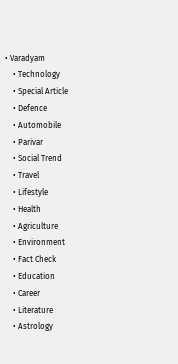• Varadyam
    • Technology
    • Special Article
    • Defence
    • Automobile
    • Parivar
    • Social Trend
    • Travel
    • Lifestyle
    • Health
    • Agriculture
    • Environment
    • Fact Check
    • Education
    • Career
    • Literature
    • Astrology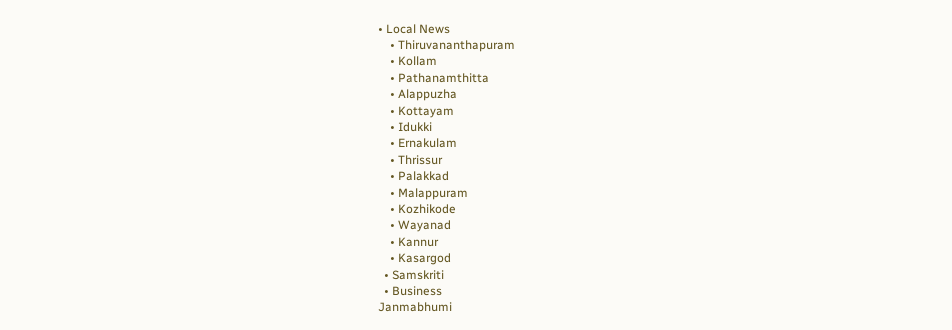• Local News
    • Thiruvananthapuram
    • Kollam
    • Pathanamthitta
    • Alappuzha
    • Kottayam
    • Idukki
    • Ernakulam
    • Thrissur
    • Palakkad
    • Malappuram
    • Kozhikode
    • Wayanad
    • Kannur
    • Kasargod
  • Samskriti
  • Business
Janmabhumi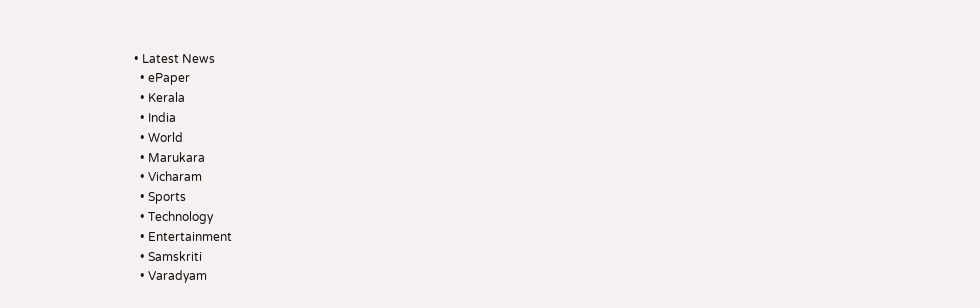• Latest News
  • ePaper
  • Kerala
  • India
  • World
  • Marukara
  • Vicharam
  • Sports
  • Technology
  • Entertainment
  • Samskriti
  • Varadyam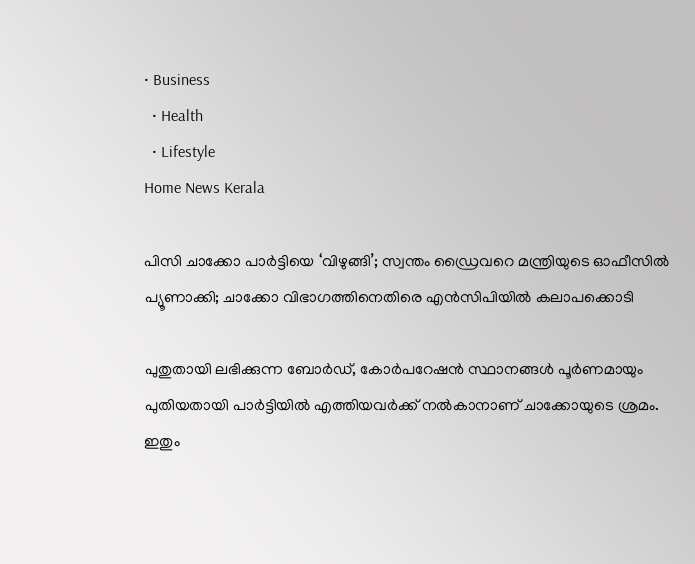• Business
  • Health
  • Lifestyle
Home News Kerala

പിസി ചാക്കോ പാര്‍ട്ടിയെ ‘വിഴുങ്ങി’; സ്വന്തം ഡ്രൈവറെ മന്ത്രിയുടെ ഓഫീസില്‍ പ്യൂണാക്കി; ചാക്കോ വിഭാഗത്തിനെതിരെ എന്‍സിപിയില്‍ കലാപക്കൊടി

പുതുതായി ലഭിക്കുന്ന ബോര്‍ഡ്, കോര്‍പറേഷന്‍ സ്ഥാനങ്ങള്‍ പൂര്‍ണമായും പുതിയതായി പാര്‍ട്ടിയില്‍ എത്തിയവര്‍ക്ക് നല്‍കാനാണ് ചാക്കോയുടെ ശ്രമം. ഇതും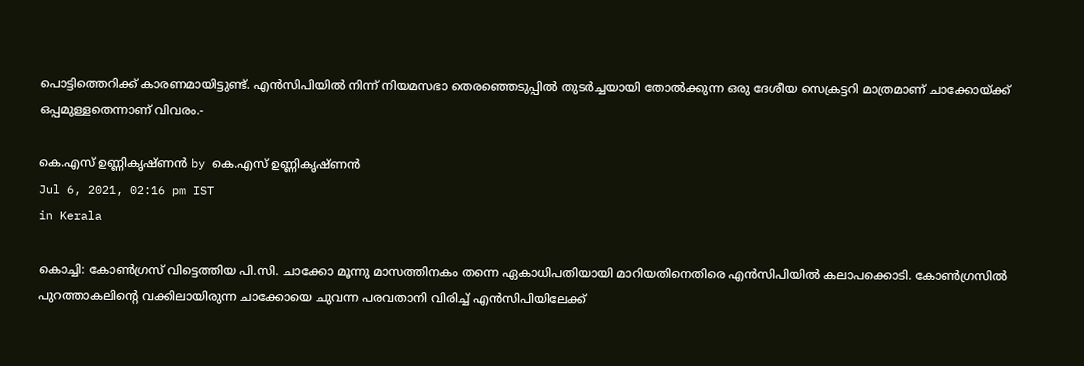പൊട്ടിത്തെറിക്ക് കാരണമായിട്ടുണ്ട്. എന്‍സിപിയില്‍ നിന്ന് നിയമസഭാ തെരഞ്ഞെടുപ്പില്‍ തുടര്‍ച്ചയായി തോല്‍ക്കുന്ന ഒരു ദേശീയ സെക്രട്ടറി മാത്രമാണ് ചാക്കോയ്‌ക്ക് ഒപ്പമുള്ളതെന്നാണ് വിവരം.-

കെ.എസ് ഉണ്ണികൃഷ്ണൻ by കെ.എസ് ഉണ്ണികൃഷ്ണൻ
Jul 6, 2021, 02:16 pm IST
in Kerala

കൊച്ചി: കോണ്‍ഗ്രസ് വിട്ടെത്തിയ പി.സി. ചാക്കോ മൂന്നു മാസത്തിനകം തന്നെ ഏകാധിപതിയായി മാറിയതിനെതിരെ എന്‍സിപിയില്‍ കലാപക്കൊടി. കോണ്‍ഗ്രസില്‍ പുറത്താകലിന്റെ വക്കിലായിരുന്ന ചാക്കോയെ ചുവന്ന പരവതാനി വിരിച്ച് എന്‍സിപിയിലേക്ക്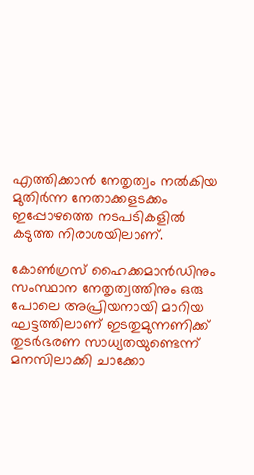എത്തിക്കാന്‍ നേതൃത്വം നല്‍കിയ മുതിര്‍ന്ന നേതാക്കളടക്കം ഇപ്പോഴത്തെ നടപടികളില്‍ കടുത്ത നിരാശയിലാണ്.

കോണ്‍ഗ്രസ് ഹൈക്കമാന്‍ഡിനും സംസ്ഥാന നേതൃത്വത്തിനും ഒരു പോലെ അപ്രിയനായി മാറിയ ഘട്ടത്തിലാണ് ഇടതുമുന്നണിക്ക് തുടര്‍ഭരണ സാധ്യതയുണ്ടെന്ന് മനസിലാക്കി ചാക്കോ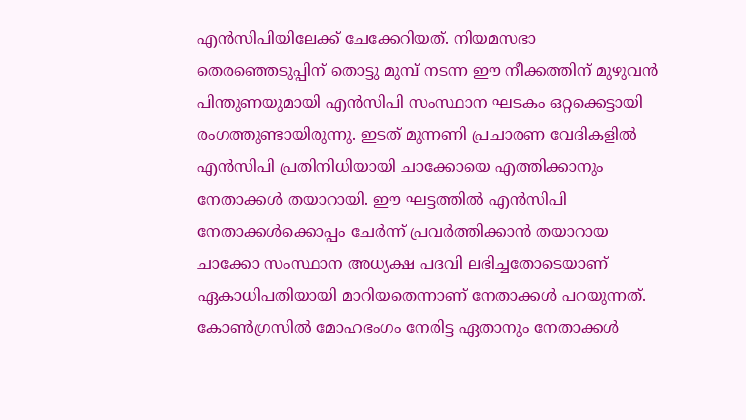എന്‍സിപിയിലേക്ക് ചേക്കേറിയത്. നിയമസഭാ തെരഞ്ഞെടുപ്പിന് തൊട്ടു മുമ്പ് നടന്ന ഈ നീക്കത്തിന് മുഴുവന്‍ പിന്തുണയുമായി എന്‍സിപി സംസ്ഥാന ഘടകം ഒറ്റക്കെട്ടായി രംഗത്തുണ്ടായിരുന്നു. ഇടത് മുന്നണി പ്രചാരണ വേദികളില്‍ എന്‍സിപി പ്രതിനിധിയായി ചാക്കോയെ എത്തിക്കാനും നേതാക്കള്‍ തയാറായി. ഈ ഘട്ടത്തില്‍ എന്‍സിപി നേതാക്കള്‍ക്കൊപ്പം ചേര്‍ന്ന് പ്രവര്‍ത്തിക്കാന്‍ തയാറായ ചാക്കോ സംസ്ഥാന അധ്യക്ഷ പദവി ലഭിച്ചതോടെയാണ് ഏകാധിപതിയായി മാറിയതെന്നാണ് നേതാക്കള്‍ പറയുന്നത്. കോണ്‍ഗ്രസില്‍ മോഹഭംഗം നേരിട്ട ഏതാനും നേതാക്കള്‍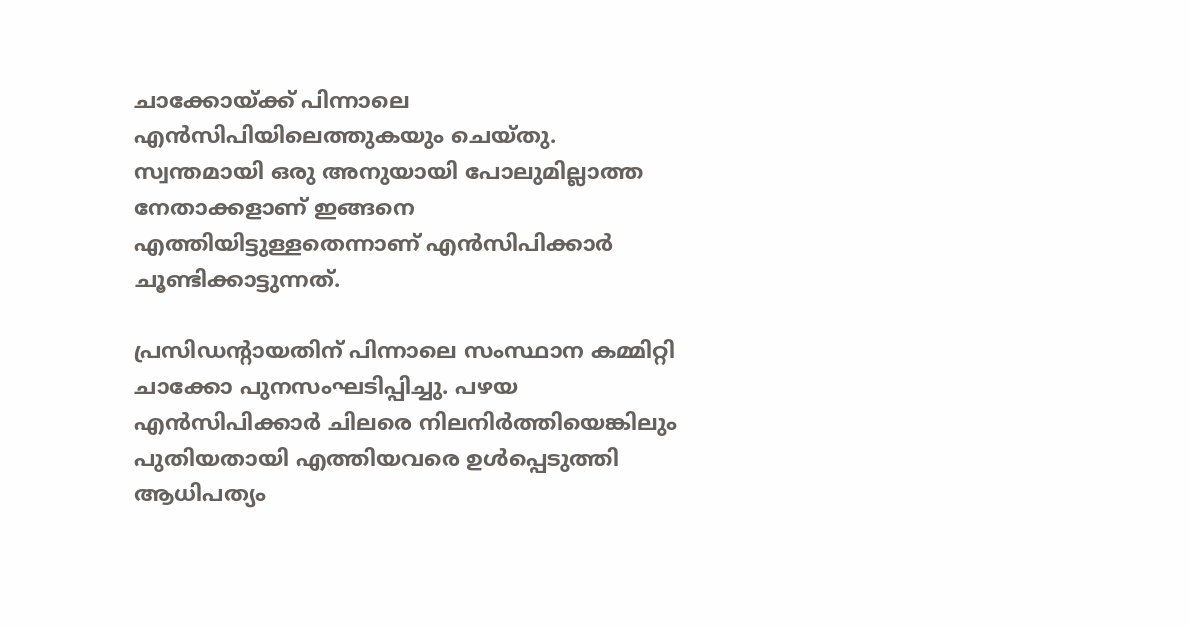ചാക്കോയ്‌ക്ക് പിന്നാലെ എന്‍സിപിയിലെത്തുകയും ചെയ്തു. സ്വന്തമായി ഒരു അനുയായി പോലുമില്ലാത്ത നേതാക്കളാണ് ഇങ്ങനെ എത്തിയിട്ടുള്ളതെന്നാണ് എന്‍സിപിക്കാര്‍ ചൂണ്ടിക്കാട്ടുന്നത്.

പ്രസിഡന്റായതിന് പിന്നാലെ സംസ്ഥാന കമ്മിറ്റി ചാക്കോ പുനസംഘടിപ്പിച്ചു. പഴയ എന്‍സിപിക്കാര്‍ ചിലരെ നിലനിര്‍ത്തിയെങ്കിലും പുതിയതായി എത്തിയവരെ ഉള്‍പ്പെടുത്തി ആധിപത്യം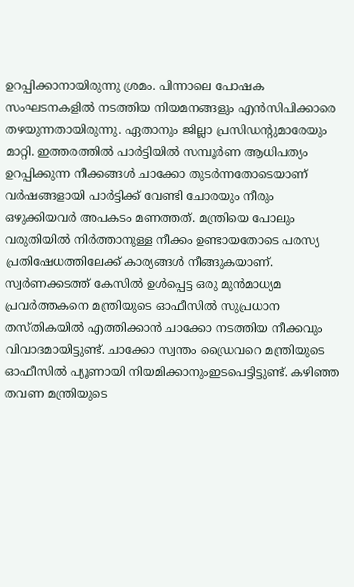ഉറപ്പിക്കാനായിരുന്നു ശ്രമം. പിന്നാലെ പോഷക സംഘടനകളില്‍ നടത്തിയ നിയമനങ്ങളും എന്‍സിപിക്കാരെ തഴയുന്നതായിരുന്നു. ഏതാനും ജില്ലാ പ്രസിഡന്റുമാരേയും മാറ്റി. ഇത്തരത്തില്‍ പാര്‍ട്ടിയില്‍ സമ്പൂര്‍ണ ആധിപത്യം ഉറപ്പിക്കുന്ന നീക്കങ്ങള്‍ ചാക്കോ തുടര്‍ന്നതോടെയാണ് വര്‍ഷങ്ങളായി പാര്‍ട്ടിക്ക് വേണ്ടി ചോരയും നീരും ഒഴുക്കിയവര്‍ അപകടം മണത്തത്. മന്ത്രിയെ പോലും വരുതിയില്‍ നിര്‍ത്താനുള്ള നീക്കം ഉണ്ടായതോടെ പരസ്യ പ്രതിഷേധത്തിലേക്ക് കാര്യങ്ങള്‍ നീങ്ങുകയാണ്. സ്വര്‍ണക്കടത്ത് കേസില്‍ ഉള്‍പ്പെട്ട ഒരു മുന്‍മാധ്യമ പ്രവര്‍ത്തകനെ മന്ത്രിയുടെ ഓഫീസില്‍ സുപ്രധാന തസ്തികയില്‍ എത്തിക്കാന്‍ ചാക്കോ നടത്തിയ നീക്കവും വിവാദമായിട്ടുണ്ട്. ചാക്കോ സ്വന്തം ഡ്രൈവറെ മന്ത്രിയുടെ ഓഫീസില്‍ പ്യൂണായി നിയമിക്കാനുംഇടപെട്ടിട്ടുണ്ട്. കഴിഞ്ഞ തവണ മന്ത്രിയുടെ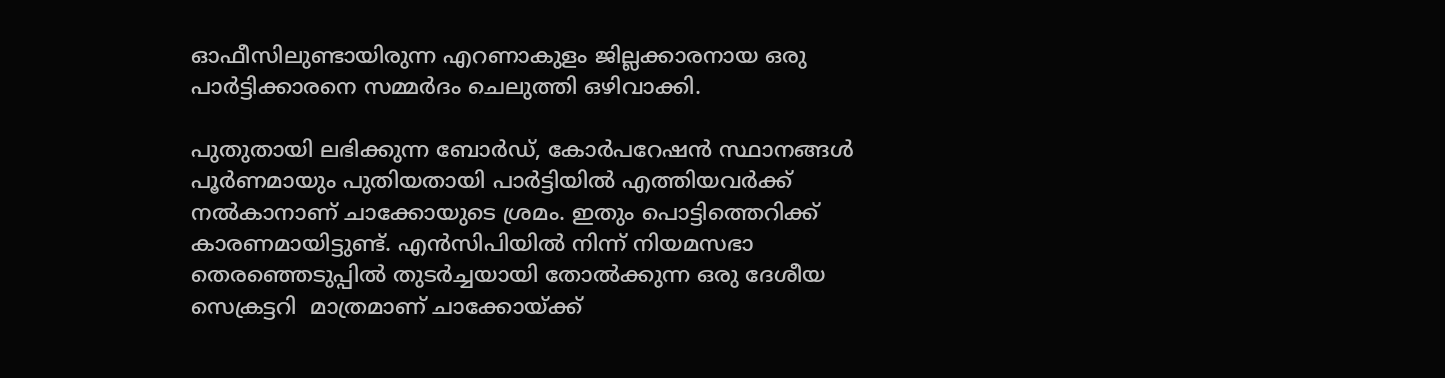ഓഫീസിലുണ്ടായിരുന്ന എറണാകുളം ജില്ലക്കാരനായ ഒരു പാര്‍ട്ടിക്കാരനെ സമ്മര്‍ദം ചെലുത്തി ഒഴിവാക്കി.

പുതുതായി ലഭിക്കുന്ന ബോര്‍ഡ്, കോര്‍പറേഷന്‍ സ്ഥാനങ്ങള്‍ പൂര്‍ണമായും പുതിയതായി പാര്‍ട്ടിയില്‍ എത്തിയവര്‍ക്ക് നല്‍കാനാണ് ചാക്കോയുടെ ശ്രമം. ഇതും പൊട്ടിത്തെറിക്ക് കാരണമായിട്ടുണ്ട്. എന്‍സിപിയില്‍ നിന്ന് നിയമസഭാ തെരഞ്ഞെടുപ്പില്‍ തുടര്‍ച്ചയായി തോല്‍ക്കുന്ന ഒരു ദേശീയ സെക്രട്ടറി  മാത്രമാണ് ചാക്കോയ്‌ക്ക്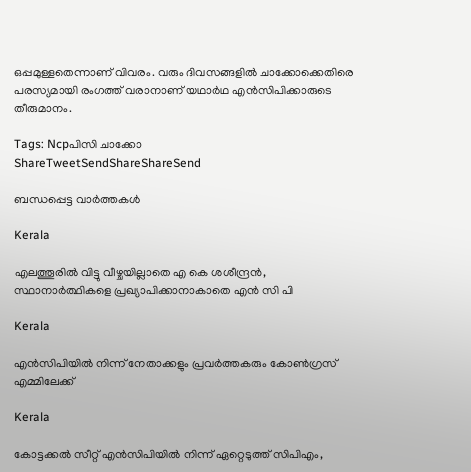ഒപ്പമുള്ളതെന്നാണ് വിവരം. വരും ദിവസങ്ങളില്‍ ചാക്കോക്കെതിരെ പരസ്യമായി രംഗത്ത് വരാനാണ് യഥാര്‍ഥ എന്‍സിപിക്കാരുടെ തീരുമാനം.

Tags: Ncpപിസി ചാക്കോ
ShareTweetSendShareShareSend

ബന്ധപ്പെട്ട വാര്‍ത്തകള്‍

Kerala

എലത്തൂരില്‍ വിട്ടു വീഴ്ചയില്ലാതെ എ കെ ശശീന്ദ്രന്‍, സ്ഥാനാര്‍ത്ഥികളെ പ്രഖ്യാപിക്കാനാകാതെ എന്‍ സി പി

Kerala

എന്‍സിപിയില്‍ നിന്ന് നേതാക്കളും പ്രവര്‍ത്തകരും കോണ്‍ഗ്രസ് എമ്മിലേക്ക്

Kerala

കോട്ടക്കല്‍ സീറ്റ് എന്‍സിപിയില്‍ നിന്ന് ഏറ്റെടുത്ത് സിപിഎം,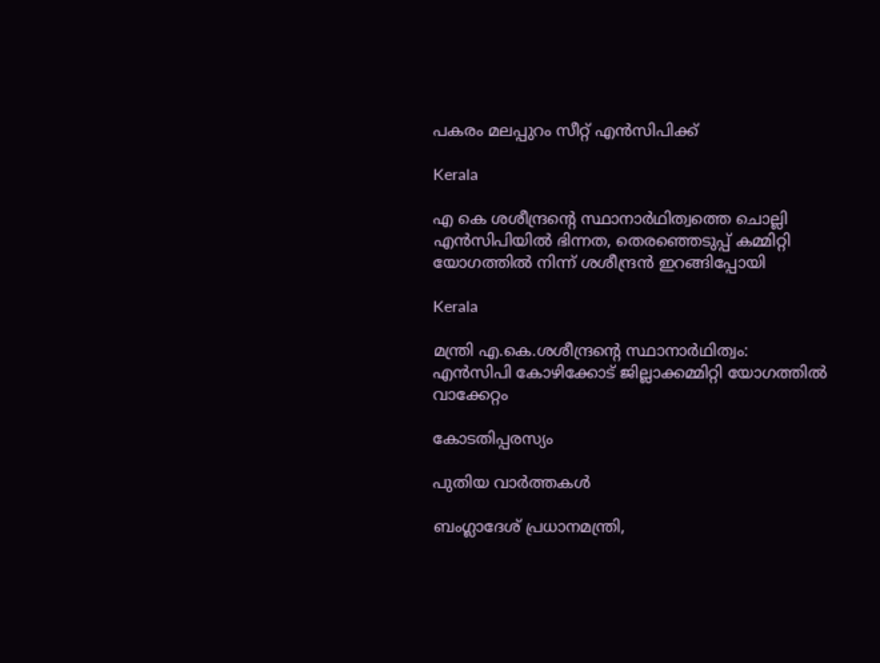പകരം മലപ്പുറം സീറ്റ് എന്‍സിപിക്ക്

Kerala

എ കെ ശശീന്ദ്രന്റെ സ്ഥാനാര്‍ഥിത്വത്തെ ചൊല്ലി എന്‍സിപിയില്‍ ഭിന്നത, തെരഞ്ഞെടുപ്പ് കമ്മിറ്റി യോഗത്തില്‍ നിന്ന് ശശീന്ദ്രന്‍ ഇറങ്ങിപ്പോയി

Kerala

മന്ത്രി എ.കെ.ശശീന്ദ്രന്റെ സ്ഥാനാര്‍ഥിത്വം: എന്‍സിപി കോഴിക്കോട് ജില്ലാക്കമ്മിറ്റി യോഗത്തില്‍ വാക്കേറ്റം

കോടതിപ്പരസ്യം

പുതിയ വാര്‍ത്തകള്‍

ബംഗ്ലാദേശ് പ്രധാനമന്ത്രി,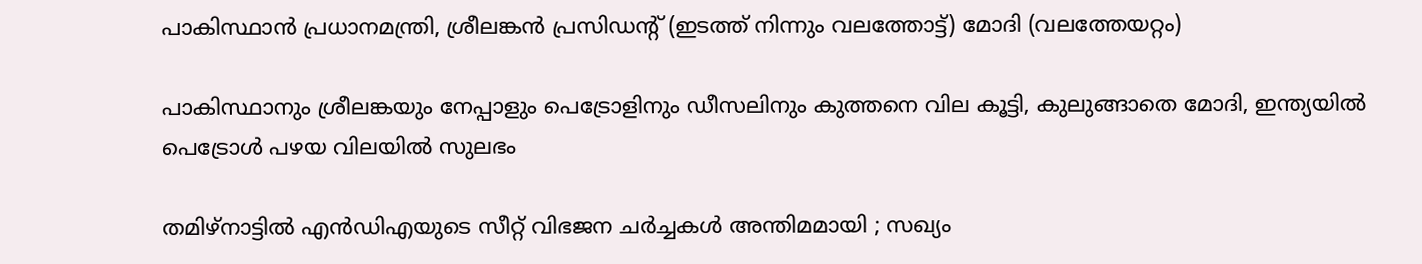പാകിസ്ഥാന്‍ പ്രധാനമന്ത്രി, ശ്രീലങ്കന്‍ പ്രസിഡന്‍റ് (ഇടത്ത് നിന്നും വലത്തോട്ട്) മോദി (വലത്തേയറ്റം)

പാകിസ്ഥാനും ശ്രീലങ്കയും നേപ്പാളും പെട്രോളിനും ഡീസലിനും കുത്തനെ വില കൂട്ടി, കുലുങ്ങാതെ മോദി, ഇന്ത്യയില്‍ പെട്രോള്‍ പഴയ വിലയില്‍ സുലഭം

തമിഴ്നാട്ടിൽ എൻഡിഎയുടെ സീറ്റ് വിഭജന ചർച്ചകൾ അന്തിമമായി ; സഖ്യം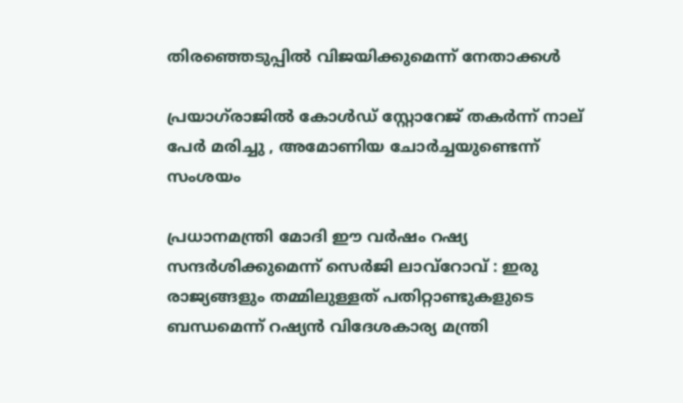തിരഞ്ഞെടുപ്പിൽ വിജയിക്കുമെന്ന് നേതാക്കൾ

പ്രയാഗ്‌രാജിൽ കോൾഡ് സ്റ്റോറേജ് തകർന്ന് നാല് പേർ മരിച്ചു , അമോണിയ ചോർച്ചയുണ്ടെന്ന് സംശയം

പ്രധാനമന്ത്രി മോദി ഈ വർഷം റഷ്യ സന്ദർശിക്കുമെന്ന് സെർജി ലാവ്‌റോവ് : ഇരു രാജ്യങ്ങളും തമ്മിലുള്ളത് പതിറ്റാണ്ടുകളുടെ ബന്ധമെന്ന് റഷ്യൻ വിദേശകാര്യ മന്ത്രി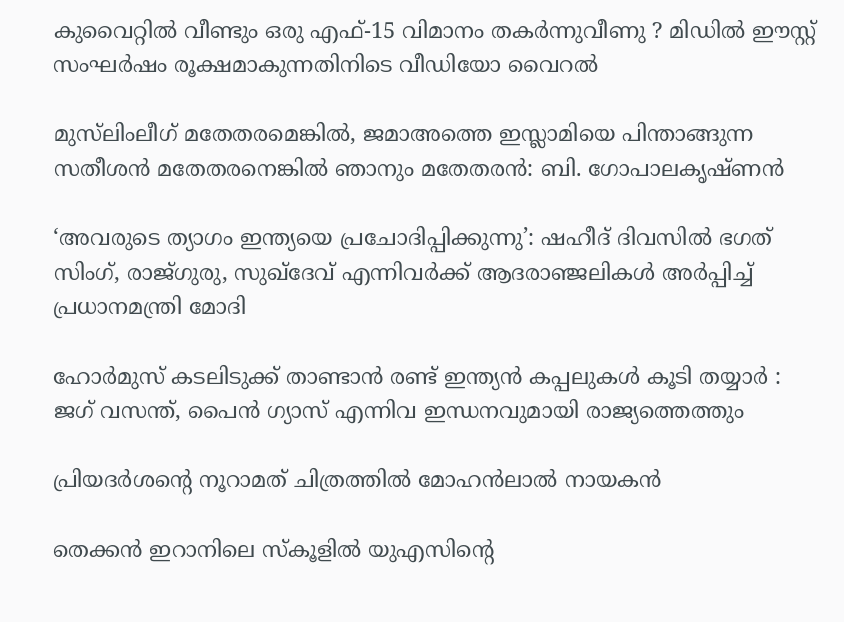കുവൈറ്റിൽ വീണ്ടും ഒരു എഫ്-15 വിമാനം തകർന്നുവീണു ? മിഡിൽ ഈസ്റ്റ് സംഘർഷം രൂക്ഷമാകുന്നതിനിടെ വീഡിയോ വൈറൽ

മുസ്‌ലിംലീഗ് മതേതരമെങ്കിൽ, ജമാഅത്തെ ഇസ്ലാമിയെ പിന്താങ്ങുന്ന സതീശന്‍ മതേതരനെങ്കില്‍ ഞാനും മതേതരന്‍: ബി. ഗോപാലകൃഷ്ണൻ

‘അവരുടെ ത്യാഗം ഇന്ത്യയെ പ്രചോദിപ്പിക്കുന്നു’: ഷഹീദ് ദിവസിൽ ഭഗത് സിംഗ്, രാജ്ഗുരു, സുഖ്ദേവ് എന്നിവർക്ക് ആദരാഞ്ജലികൾ അർപ്പിച്ച് പ്രധാനമന്ത്രി മോദി

ഹോർമുസ് കടലിടുക്ക് താണ്ടാൻ രണ്ട് ഇന്ത്യൻ കപ്പലുകൾ കൂടി തയ്യാർ : ജഗ് വസന്ത്, പൈൻ ഗ്യാസ് എന്നിവ ഇന്ധനവുമായി രാജ്യത്തെത്തും

പ്രിയദർശന്റെ നൂറാമത് ചിത്രത്തിൽ മോഹൻലാൽ നായകൻ

തെക്കന്‍ ഇറാനിലെ സ്കൂളില്‍ യുഎസിന്‍റെ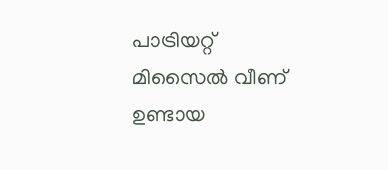പാട്രിയറ്റ് മിസൈല്‍ വീണ് ഉണ്ടായ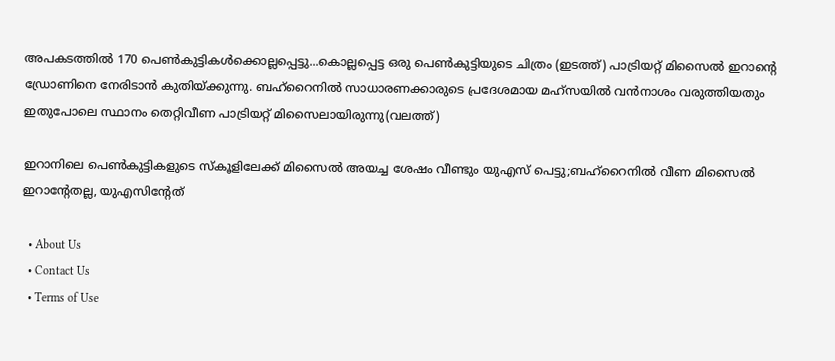അപകടത്തില്‍ 170 പെണ്‍കുട്ടികള്‍ക്കൊല്ലപ്പെട്ടു...കൊല്ലപ്പെട്ട ഒരു പെണ്‍കുട്ടിയുടെ ചിത്രം (ഇടത്ത്) പാട്രിയറ്റ് മിസൈല്‍ ഇറാന്‍റെ ഡ്രോണിനെ നേരിടാന്‍ കുതിയ്ക്കുന്നു. ബഹ്റൈനില്‍ സാധാരണക്കാരുടെ പ്രദേശമായ മഹ്സയില്‍ വന്‍നാശം വരുത്തിയതും ഇതുപോലെ സ്ഥാനം തെറ്റിവീണ പാട്രിയറ്റ് മിസൈലായിരുന്നു(വലത്ത്)

ഇറാനിലെ പെണ്‍കുട്ടികളുടെ സ്കൂളിലേക്ക് മിസൈല്‍ അയച്ച ശേഷം വീണ്ടും യുഎസ് പെട്ടു;ബഹ്റൈനില്‍ വീണ മിസൈല്‍ ഇറാന്‍റേതല്ല, യുഎസിന്‍റേത്

  • About Us
  • Contact Us
  • Terms of Use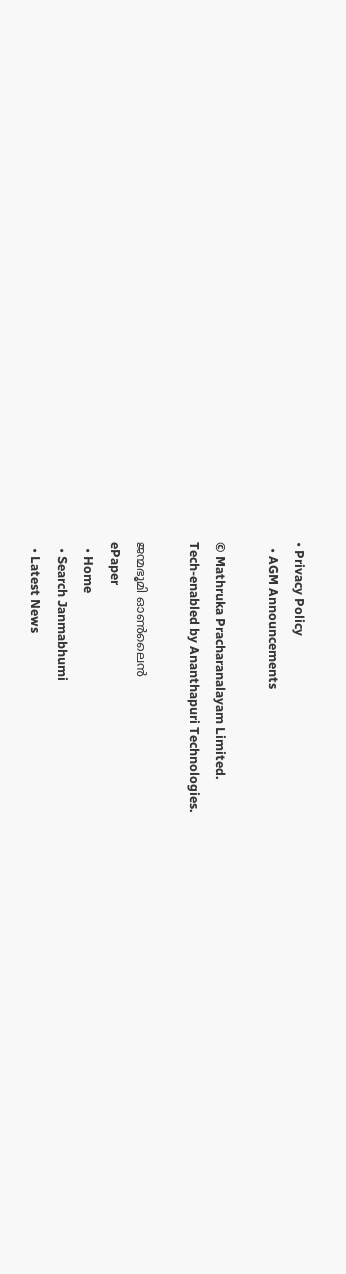• Privacy Policy
  • AGM Announcements

© Mathruka Pracharanalayam Limited.
Tech-enabled by Ananthapuri Technologies.

ജന്മഭൂമി ഓണ്‍ലൈന്‍
ePaper
  • Home
  • Search Janmabhumi
  • Latest News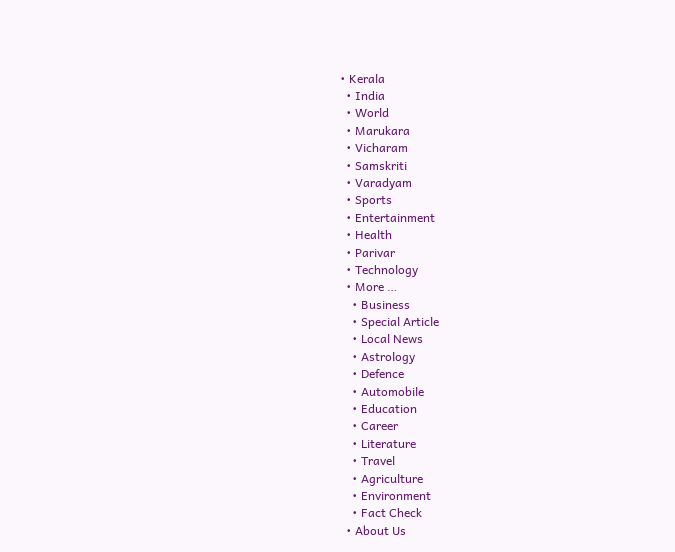• Kerala
  • India
  • World
  • Marukara
  • Vicharam
  • Samskriti
  • Varadyam
  • Sports
  • Entertainment
  • Health
  • Parivar
  • Technology
  • More …
    • Business
    • Special Article
    • Local News
    • Astrology
    • Defence
    • Automobile
    • Education
    • Career
    • Literature
    • Travel
    • Agriculture
    • Environment
    • Fact Check
  • About Us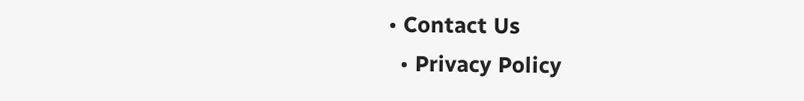• Contact Us
  • Privacy Policy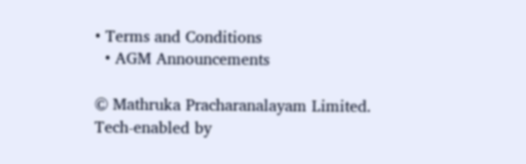• Terms and Conditions
  • AGM Announcements

© Mathruka Pracharanalayam Limited.
Tech-enabled by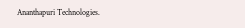Ananthapuri Technologies.